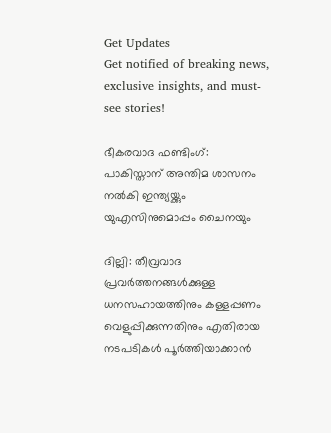Get Updates
Get notified of breaking news, exclusive insights, and must-see stories!

ഭീകരവാദ ഫണ്ടിംഗ്: പാകിസ്താന് അന്തിമ ശാസനം നല്‍കി ഇന്ത്യയ്ക്കും യുഎസിനുമൊപ്പം ചൈനയും

ദില്ലി: തീവ്രവാദ പ്രവര്‍ത്തനങ്ങള്‍ക്കുള്ള ധനസഹായത്തിനും കള്ളപ്പണം വെളുപ്പിക്കുന്നതിനും എതിരായ നടപടികള്‍ പൂര്‍ത്തിയാക്കാന്‍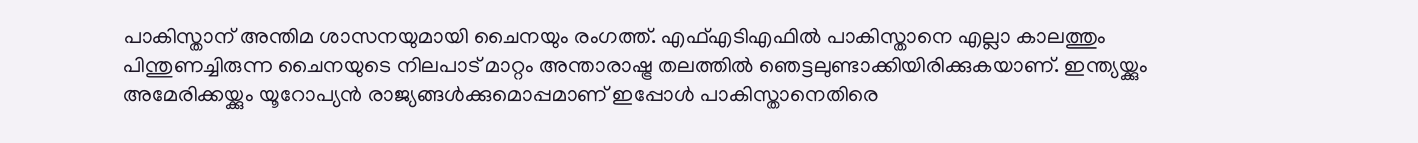പാകിസ്താന് അന്തിമ ശാസനയുമായി ചൈനയും രംഗത്ത്. എഫ്എടിഎഫില്‍ പാകിസ്താനെ എല്ലാ കാലത്തും പിന്തുണച്ചിരുന്ന ചൈനയുടെ നിലപാട് മാറ്റം അന്താരാഷ്ട്ര തലത്തില്‍ ഞെട്ടലുണ്ടാക്കിയിരിക്കുകയാണ്. ഇന്ത്യയ്ക്കും അമേരിക്കയ്ക്കും യൂറോപ്യന്‍ രാജ്യങ്ങള്‍ക്കുമൊപ്പമാണ് ഇപ്പോള്‍ പാകിസ്താനെതിരെ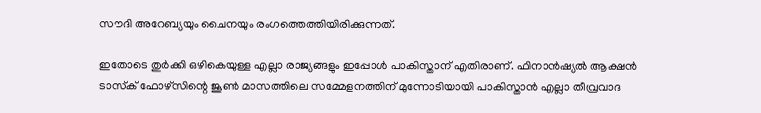സൗദി അറേബ്യയും ചൈനയും രംഗത്തെത്തിയിരിക്കുന്നത്.

ഇതോടെ തുര്‍ക്കി ഒഴികെയുള്ള എല്ലാ രാജ്യങ്ങളും ഇപ്പോള്‍ പാകിസ്താന് എതിരാണ്. ഫിനാന്‍ഷ്യല്‍ ആക്ഷന്‍ ടാസ്‌ക് ഫോഴ്‌സിന്റെ ജൂണ്‍ മാസത്തിലെ സമ്മേളനത്തിന് മുന്നോടിയായി പാകിസ്താന്‍ എല്ലാ തീവ്രവാദ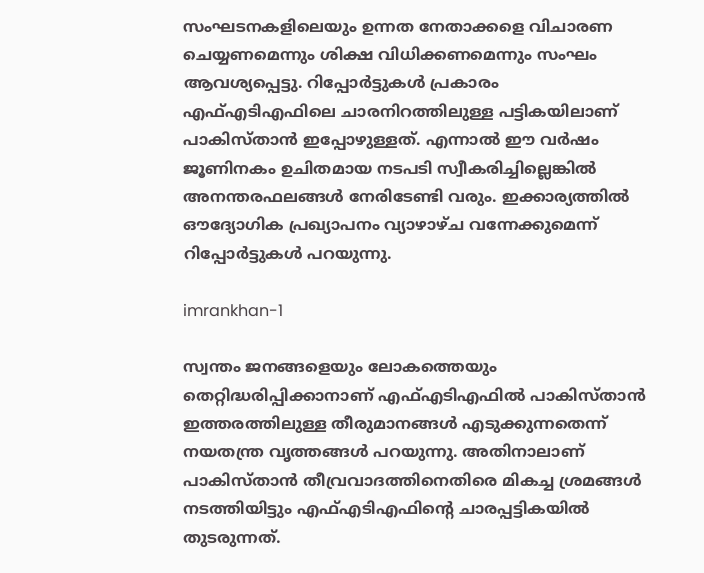സംഘടനകളിലെയും ഉന്നത നേതാക്കളെ വിചാരണ ചെയ്യണമെന്നും ശിക്ഷ വിധിക്കണമെന്നും സംഘം ആവശ്യപ്പെട്ടു. റിപ്പോര്‍ട്ടുകള്‍ പ്രകാരം എഫ്എടിഎഫിലെ ചാരനിറത്തിലുള്ള പട്ടികയിലാണ് പാകിസ്താന്‍ ഇപ്പോഴുള്ളത്. എന്നാല്‍ ഈ വര്‍ഷം ജൂണിനകം ഉചിതമായ നടപടി സ്വീകരിച്ചില്ലെങ്കില്‍ അനന്തരഫലങ്ങള്‍ നേരിടേണ്ടി വരും. ഇക്കാര്യത്തില്‍ ഔദ്യോഗിക പ്രഖ്യാപനം വ്യാഴാഴ്ച വന്നേക്കുമെന്ന് റിപ്പോര്‍ട്ടുകള്‍ പറയുന്നു.

imrankhan-1

സ്വന്തം ജനങ്ങളെയും ലോകത്തെയും തെറ്റിദ്ധരിപ്പിക്കാനാണ് എഫ്എടിഎഫില്‍ പാകിസ്താന്‍ ഇത്തരത്തിലുള്ള തീരുമാനങ്ങള്‍ എടുക്കുന്നതെന്ന് നയതന്ത്ര വൃത്തങ്ങള്‍ പറയുന്നു. അതിനാലാണ് പാകിസ്താന്‍ തീവ്രവാദത്തിനെതിരെ മികച്ച ശ്രമങ്ങള്‍ നടത്തിയിട്ടും എഫ്എടിഎഫിന്റെ ചാരപ്പട്ടികയില്‍ തുടരുന്നത്.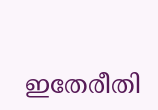ഇതേരീതി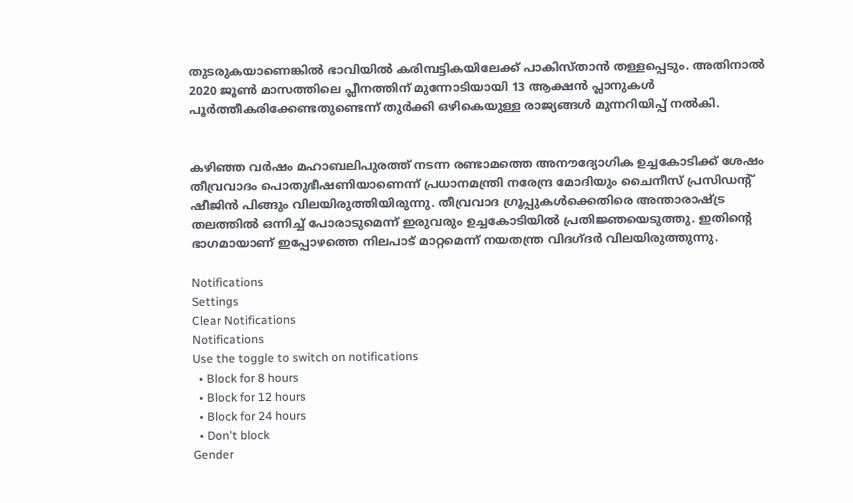തുടരുകയാണെങ്കില്‍ ഭാവിയില്‍ കരിമ്പട്ടികയിലേക്ക് പാകിസ്താന്‍ തള്ളപ്പെടും. അതിനാല്‍ 2020 ജൂണ്‍ മാസത്തിലെ പ്ലീനത്തിന് മുന്നോടിയായി 13 ആക്ഷന്‍ പ്ലാനുകള്‍ പൂര്‍ത്തീകരിക്കേണ്ടതുണ്ടെന്ന് തുര്‍ക്കി ഒഴികെയുള്ള രാജ്യങ്ങള്‍ മുന്നറിയിപ്പ് നല്‍കി.


കഴിഞ്ഞ വര്‍ഷം മഹാബലിപുരത്ത് നടന്ന രണ്ടാമത്തെ അനൗദ്യോഗിക ഉച്ചകോടിക്ക് ശേഷം തീവ്രവാദം പൊതുഭീഷണിയാണെന്ന് പ്രധാനമന്ത്രി നരേന്ദ്ര മോദിയും ചൈനീസ് പ്രസിഡന്റ് ഷീജിന്‍ പിങ്ങും വിലയിരുത്തിയിരുന്നു. തീവ്രവാദ ഗ്രൂപ്പുകള്‍ക്കെതിരെ അന്താരാഷ്ട്ര തലത്തില്‍ ഒന്നിച്ച് പോരാടുമെന്ന് ഇരുവരും ഉച്ചകോടിയില്‍ പ്രതിജ്ഞയെടുത്തു. ഇതിന്റെ ഭാഗമായാണ് ഇപ്പോഴത്തെ നിലപാട് മാറ്റമെന്ന് നയതന്ത്ര വിദഗ്ദര്‍ വിലയിരുത്തുന്നു.

Notifications
Settings
Clear Notifications
Notifications
Use the toggle to switch on notifications
  • Block for 8 hours
  • Block for 12 hours
  • Block for 24 hours
  • Don't block
Gender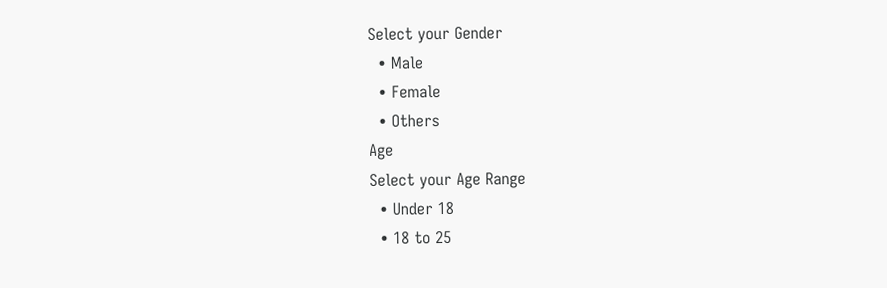Select your Gender
  • Male
  • Female
  • Others
Age
Select your Age Range
  • Under 18
  • 18 to 25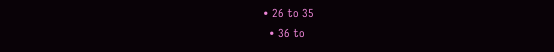• 26 to 35
  • 36 to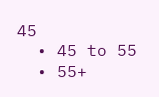45
  • 45 to 55
  • 55+